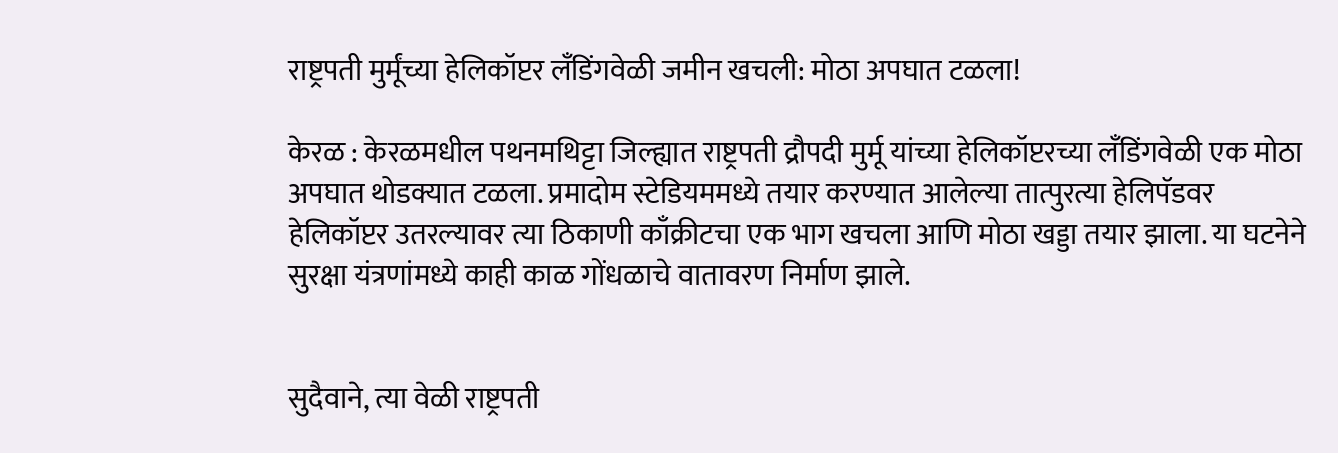राष्ट्रपती मुर्मूंच्या हेलिकॉप्टर लँडिंगवेळी जमीन खचली: मोठा अपघात टळला!

केरळ : केरळमधील पथनमथिट्टा जिल्ह्यात राष्ट्रपती द्रौपदी मुर्मू यांच्या हेलिकॉप्टरच्या लँडिंगवेळी एक मोठा अपघात थोडक्यात टळला. प्रमादोम स्टेडियममध्ये तयार करण्यात आलेल्या तात्पुरत्या हेलिपॅडवर हेलिकॉप्टर उतरल्यावर त्या ठिकाणी काँक्रीटचा एक भाग खचला आणि मोठा खड्डा तयार झाला. या घटनेने सुरक्षा यंत्रणांमध्ये काही काळ गोंधळाचे वातावरण निर्माण झाले.


सुदैवाने, त्या वेळी राष्ट्रपती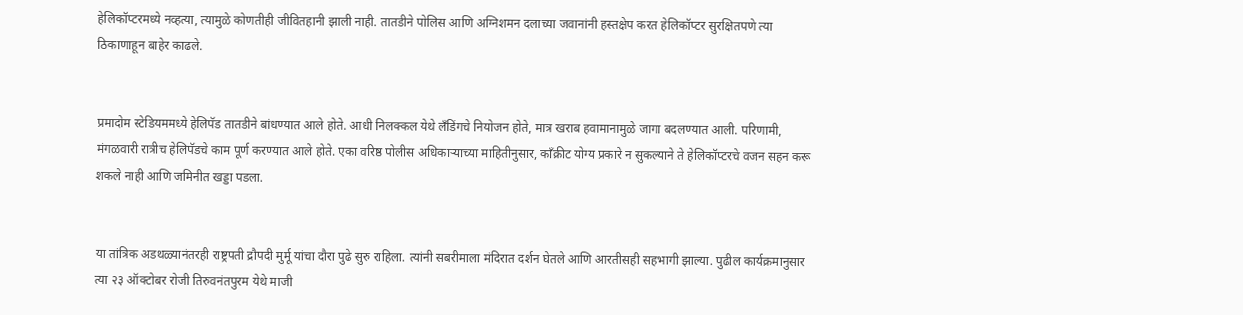हेलिकॉप्टरमध्ये नव्हत्या, त्यामुळे कोणतीही जीवितहानी झाली नाही. तातडीने पोलिस आणि अग्निशमन दलाच्या जवानांनी हस्तक्षेप करत हेलिकॉप्टर सुरक्षितपणे त्या ठिकाणाहून बाहेर काढले.


प्रमादोम स्टेडियममध्ये हेलिपॅड तातडीने बांधण्यात आले होते. आधी निलक्कल येथे लँडिंगचे नियोजन होते, मात्र खराब हवामानामुळे जागा बदलण्यात आली. परिणामी, मंगळवारी रात्रीच हेलिपॅडचे काम पूर्ण करण्यात आले होते. एका वरिष्ठ पोलीस अधिकाऱ्याच्या माहितीनुसार, काँक्रीट योग्य प्रकारे न सुकल्याने ते हेलिकॉप्टरचे वजन सहन करू शकले नाही आणि जमिनीत खड्डा पडला.


या तांत्रिक अडथळ्यानंतरही राष्ट्रपती द्रौपदी मुर्मू यांचा दौरा पुढे सुरु राहिला. त्यांनी सबरीमाला मंदिरात दर्शन घेतले आणि आरतीसही सहभागी झाल्या. पुढील कार्यक्रमानुसार त्या २३ ऑक्टोबर रोजी तिरुवनंतपुरम येथे माजी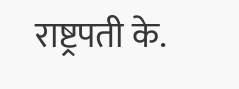राष्ट्रपती के.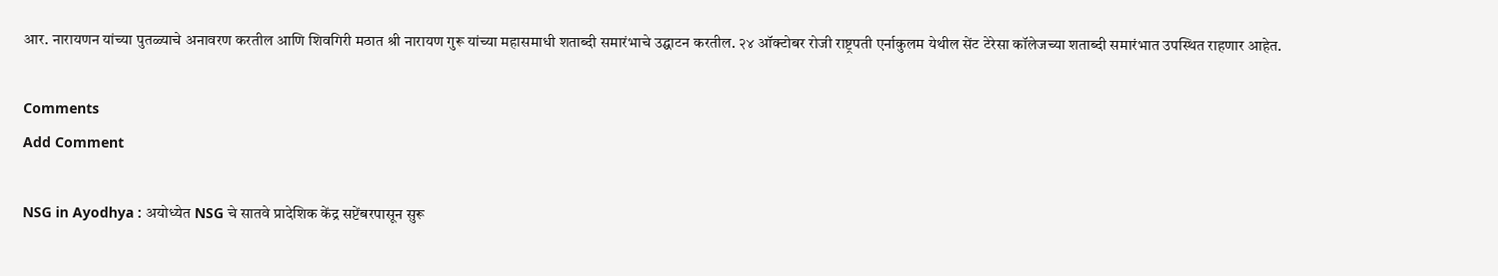आर. नारायणन यांच्या पुतळ्याचे अनावरण करतील आणि शिवगिरी मठात श्री नारायण गुरू यांच्या महासमाधी शताब्दी समारंभाचे उद्घाटन करतील. २४ ऑक्टोबर रोजी राष्ट्रपती एर्नाकुलम येथील सेंट टेरेसा कॉलेजच्या शताब्दी समारंभात उपस्थित राहणार आहेत.

Comments
Add Comment

NSG in Ayodhya : अयोध्येत NSG चे सातवे प्रादेशिक केंद्र सप्टेंबरपासून सुरू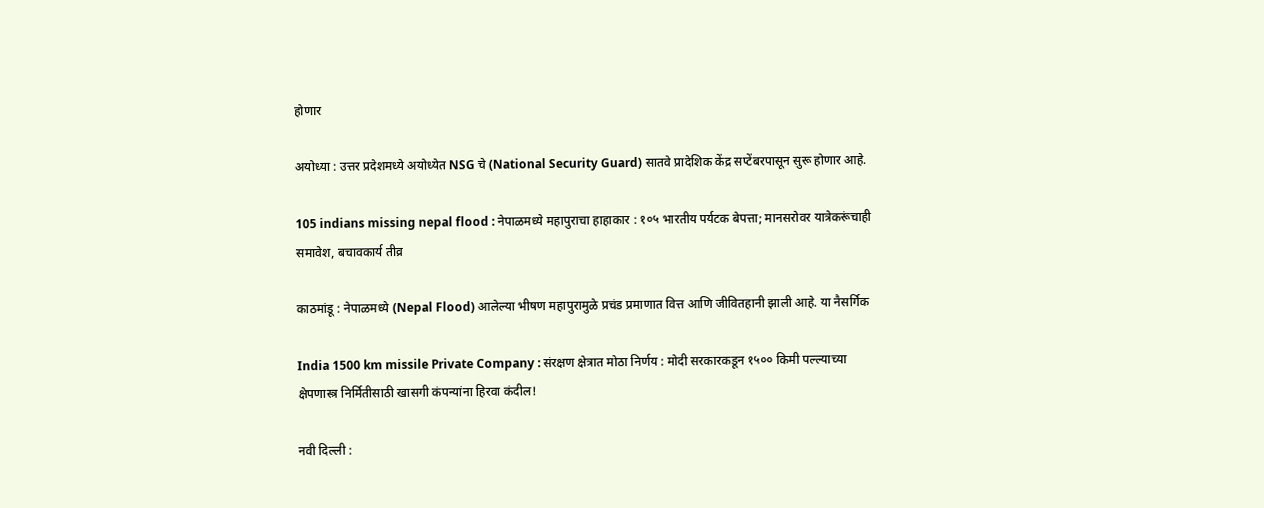होणार

अयोध्या : उत्तर प्रदेशमध्ये अयोध्येत NSG चे (National Security Guard) सातवे प्रादेशिक केंद्र सप्टेंबरपासून सुरू होणार आहे.

105 indians missing nepal flood : नेपाळमध्ये महापुराचा हाहाकार : १०५ भारतीय पर्यटक बेपत्ता; मानसरोवर यात्रेकरूंचाही समावेश, बचावकार्य तीव्र

काठमांडू : नेपाळमध्ये (Nepal Flood) आलेल्या भीषण महापुरामुळे प्रचंड प्रमाणात वित्त आणि जीवितहानी झाली आहे. या नैसर्गिक

India 1500 km missile Private Company : संरक्षण क्षेत्रात मोठा निर्णय : मोदी सरकारकडून १५०० किमी पल्ल्याच्या क्षेपणास्त्र निर्मितीसाठी खासगी कंपन्यांना हिरवा कंदील!

नवी दिल्ली :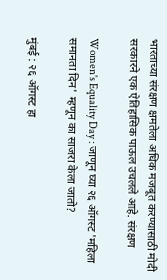भारताच्या संरक्षण क्षमतेला अधिक मजबूत करण्यासाठी मोदी सरकारने एक ऐतिहासिक पाऊल उचलले आहे. संरक्षण

Women's Equality Day : जाणून घ्या २६ ऑगस्ट 'महिला समानता दिन' म्हणून का साजरा केला जातो?

मुंबई : २६ ऑगस्ट हा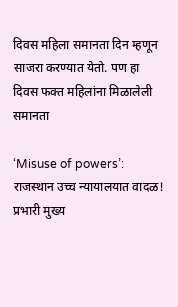दिवस महिला समानता दिन म्हणून साजरा करण्यात येतो. पण हा दिवस फक्त महिलांना मिळालेली समानता

‘Misuse of powers’: राजस्थान उच्च न्यायालयात वादळ! प्रभारी मुख्य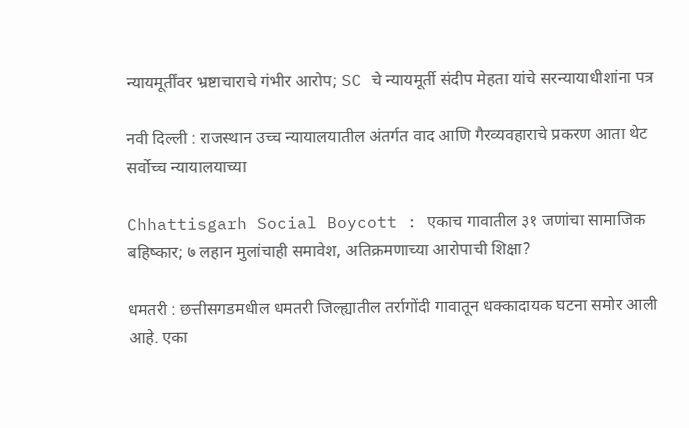न्यायमूर्तींवर भ्रष्टाचाराचे गंभीर आरोप; SC चे न्यायमूर्ती संदीप मेहता यांचे सरन्यायाधीशांना पत्र

नवी दिल्ली : राजस्थान उच्च न्यायालयातील अंतर्गत वाद आणि गैरव्यवहाराचे प्रकरण आता थेट सर्वोच्च न्यायालयाच्या

Chhattisgarh Social Boycott : एकाच गावातील ३१ जणांचा सामाजिक बहिष्कार; ७ लहान मुलांचाही समावेश, अतिक्रमणाच्या आरोपाची शिक्षा?

धमतरी : छत्तीसगडमधील धमतरी जिल्ह्यातील तर्रागोंदी गावातून धक्कादायक घटना समोर आली आहे. एका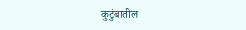कुटुंबातील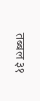तब्बल ३१